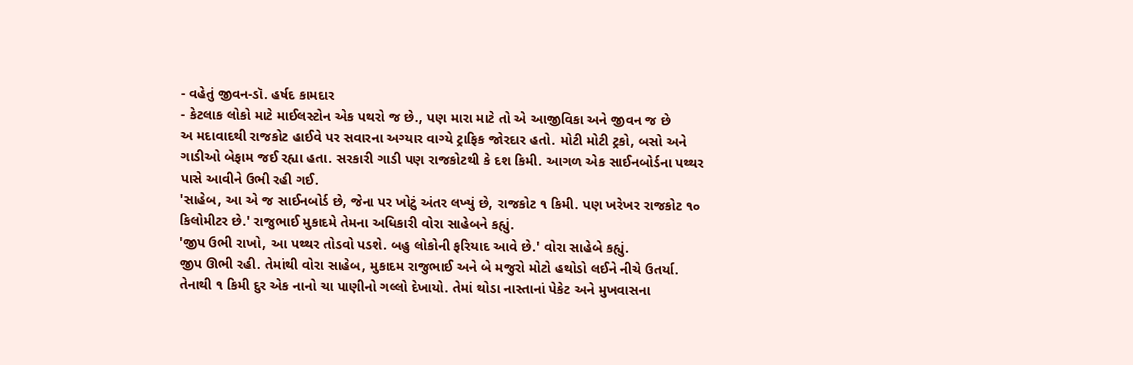- વહેતું જીવન-ડૉ. હર્ષદ કામદાર
- કેટલાક લોકો માટે માઈલસ્ટોન એક પથરો જ છે., પણ મારા માટે તો એ આજીવિકા અને જીવન જ છે
અ મદાવાદથી રાજકોટ હાઈવે પર સવારના અગ્યાર વાગ્યે ટ્રાફિક જોરદાર હતો. મોટી મોટી ટ્રકો, બસો અને ગાડીઓ બેફામ જઈ રહ્યા હતા. સરકારી ગાડી પણ રાજકોટથી કે દશ કિમી. આગળ એક સાઈનબોર્ડના પથ્થર પાસે આવીને ઉભી રહી ગઈ.
'સાહેબ, આ એ જ સાઈનબોર્ડ છે, જેના પર ખોટું અંતર લખ્યું છે, રાજકોટ ૧ કિમી. પણ ખરેખર રાજકોટ ૧૦ કિલોમીટર છે.' રાજુભાઈ મુકાદમે તેમના અધિકારી વોરા સાહેબને કહ્યું.
'જીપ ઉભી રાખો, આ પથ્થર તોડવો પડશે. બહુ લોકોની ફરિયાદ આવે છે.' વોરા સાહેબે કહ્યું.
જીપ ઊભી રહી. તેમાંથી વોરા સાહેબ, મુકાદમ રાજુભાઈ અને બે મજુરો મોટો હથોડો લઈને નીચે ઉતર્યા.
તેનાથી ૧ કિમી દુર એક નાનો ચા પાણીનો ગલ્લો દેખાયો. તેમાં થોડા નાસ્તાનાં પેકેટ અને મુખવાસના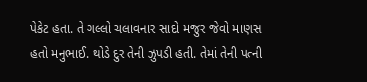પેકેટ હતા. તે ગલ્લો ચલાવનાર સાદો મજુર જેવો માણસ હતો મનુભાઈ. થોડે દુર તેની ઝુપડી હતી. તેમાં તેની પત્ની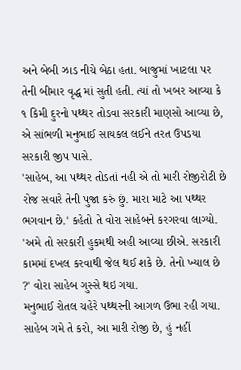અને બેબી ઝાડ નીચે બેઠા હતા. બાજુમાં ખાટલા પર તેની બીમાર વૃદ્ધ માં સુતી હતી. ત્યાં તો ખબર આવ્યા કે ૧ કિમી દુરનો પથ્થર તોડવા સરકારી માણસો આવ્યા છે, એ સાંભળી મનુભાઈ સાયકલ લઈને તરત ઉપડયા સરકારી જીપ પાસે.
'સાહેબ, આ પથ્થર તોડતાં નહી એ તો મારી રોજીરોટી છે રોજ સવારે તેની પુજા કરું છું. મારા માટે આ પથ્થર ભગવાન છે.' કહેતો તે વોરા સાહેબને કરગરવા લાગ્યો.
'અમે તો સરકારી હુકમથી અહી આવ્યા છીએ. સરકારી કામમાં દખલ કરવાથી જેલ થઈ શકે છે. તેનો ખ્યાલ છે ?' વોરા સાહેબ ગુસ્સે થઇ ગયા.
મનુભાઈ રોતલ ચહેરે પથ્થરની આગળ ઉભા રહી ગયા. સાહેબ ગમે તે કરો, આ મારી રોજી છે, હું નહીં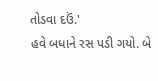તોડવા દઉં.'
હવે બધાને રસ પડી ગયો. બે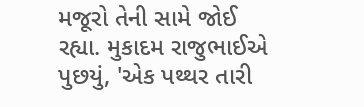મજૂરો તેની સામે જોઈ રહ્યા. મુકાદમ રાજુભાઈએ પુછયું, 'એક પથ્થર તારી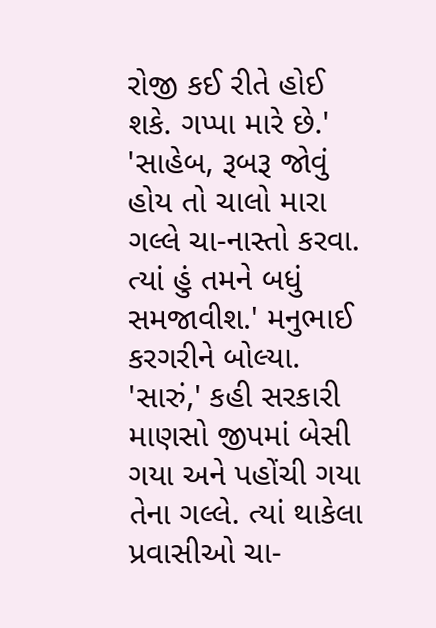રોજી કઈ રીતે હોઈ શકે. ગપ્પા મારે છે.'
'સાહેબ, રૂબરૂ જોવું હોય તો ચાલો મારા ગલ્લે ચા-નાસ્તો કરવા. ત્યાં હું તમને બધું સમજાવીશ.' મનુભાઈ કરગરીને બોલ્યા.
'સારું,' કહી સરકારી માણસો જીપમાં બેસી ગયા અને પહોંચી ગયા તેના ગલ્લે. ત્યાં થાકેલા પ્રવાસીઓ ચા-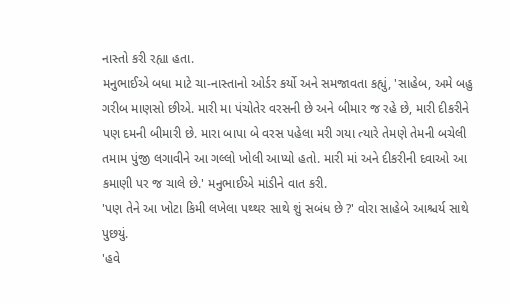નાસ્તો કરી રહ્યા હતા.
મનુભાઈએ બધા માટે ચા-નાસ્તાનો ઓર્ડર કર્યો અને સમજાવતા કહ્યું, 'સાહેબ, અમે બહુ ગરીબ માણસો છીએ. મારી મા પંચોતેર વરસની છે અને બીમાર જ રહે છે, મારી દીકરીને પણ દમની બીમારી છે. મારા બાપા બે વરસ પહેલા મરી ગયા ત્યારે તેમણે તેમની બચેલી તમામ પુંજી લગાવીને આ ગલ્લો ખોલી આપ્યો હતો. મારી માં અને દીકરીની દવાઓ આ કમાણી પર જ ચાલે છે.' મનુભાઈએ માંડીને વાત કરી.
'પણ તેને આ ખોટા કિમી લખેલા પથ્થર સાથે શું સબંધ છે ?' વોરા સાહેબે આશ્ચર્ય સાથે પુછયું.
'હવે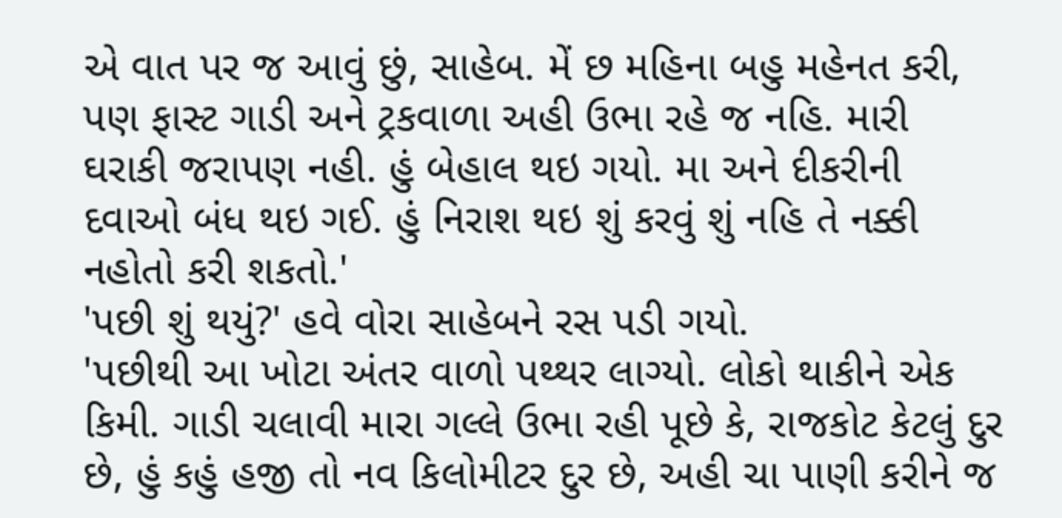એ વાત પર જ આવું છું, સાહેબ. મેં છ મહિના બહુ મહેનત કરી, પણ ફાસ્ટ ગાડી અને ટ્રકવાળા અહી ઉભા રહે જ નહિ. મારી ઘરાકી જરાપણ નહી. હું બેહાલ થઇ ગયો. મા અને દીકરીની દવાઓ બંધ થઇ ગઈ. હું નિરાશ થઇ શું કરવું શું નહિ તે નક્કી નહોતો કરી શકતો.'
'પછી શું થયું?' હવે વોરા સાહેબને રસ પડી ગયો.
'પછીથી આ ખોટા અંતર વાળો પથ્થર લાગ્યો. લોકો થાકીને એક કિમી. ગાડી ચલાવી મારા ગલ્લે ઉભા રહી પૂછે કે, રાજકોટ કેટલું દુર છે, હું કહું હજી તો નવ કિલોમીટર દુર છે, અહી ચા પાણી કરીને જ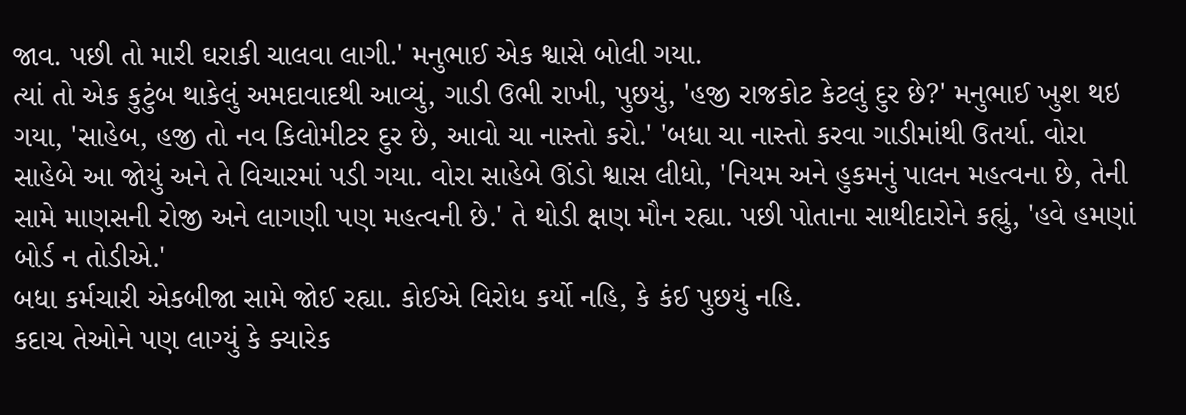જાવ. પછી તો મારી ઘરાકી ચાલવા લાગી.' મનુભાઈ એક શ્વાસે બોલી ગયા.
ત્યાં તો એક કુટુંબ થાકેલું અમદાવાદથી આવ્યું, ગાડી ઉભી રાખી, પુછયું, 'હજી રાજકોટ કેટલું દુર છે?' મનુભાઈ ખુશ થઇ ગયા, 'સાહેબ, હજી તો નવ કિલોમીટર દુર છે, આવો ચા નાસ્તો કરો.' 'બધા ચા નાસ્તો કરવા ગાડીમાંથી ઉતર્યા. વોરા સાહેબે આ જોયું અને તે વિચારમાં પડી ગયા. વોરા સાહેબે ઊંડો શ્વાસ લીધો, 'નિયમ અને હુકમનું પાલન મહત્વના છે, તેની સામે માણસની રોજી અને લાગણી પણ મહત્વની છે.' તે થોડી ક્ષણ મૌન રહ્યા. પછી પોતાના સાથીદારોને કહ્યું, 'હવે હમણાં બોર્ડ ન તોડીએ.'
બધા કર્મચારી એકબીજા સામે જોઈ રહ્યા. કોઈએ વિરોધ કર્યો નહિ, કે કંઈ પુછયું નહિ.
કદાચ તેઓને પણ લાગ્યું કે ક્યારેક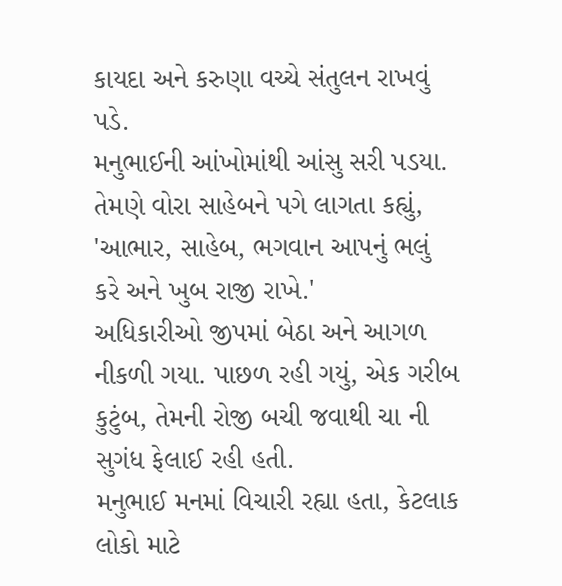કાયદા અને કરુણા વચ્ચે સંતુલન રાખવું પડે.
મનુભાઈની આંખોમાંથી આંસુ સરી પડયા. તેમણે વોરા સાહેબને પગે લાગતા કહ્યું, 'આભાર, સાહેબ, ભગવાન આપનું ભલું કરે અને ખુબ રાજી રાખે.'
અધિકારીઓ જીપમાં બેઠા અને આગળ નીકળી ગયા. પાછળ રહી ગયું, એક ગરીબ કુટુંબ, તેમની રોજી બચી જવાથી ચા ની સુગંધ ફેલાઈ રહી હતી.
મનુભાઈ મનમાં વિચારી રહ્યા હતા, કેટલાક લોકો માટે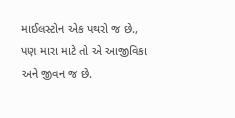માઈલસ્ટોન એક પથરો જ છે., પણ મારા માટે તો એ આજીવિકા અને જીવન જ છે.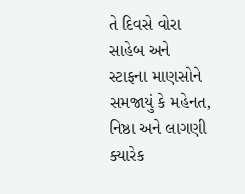તે દિવસે વોરા સાહેબ અને સ્ટાફના માણસોને સમજાયું કે મહેનત, નિષ્ઠા અને લાગણી ક્યારેક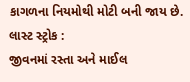કાગળના નિયમોથી મોટી બની જાય છે.
લાસ્ટ સ્ટ્રોક :
જીવનમાં રસ્તા અને માઈલ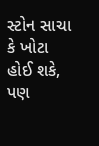સ્ટોન સાચા કે ખોટા હોઈ શકે, પણ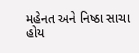મહેનત અને નિષ્ઠા સાચા હોય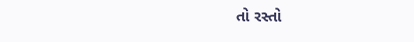તો રસ્તો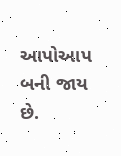આપોઆપ બની જાય છે.